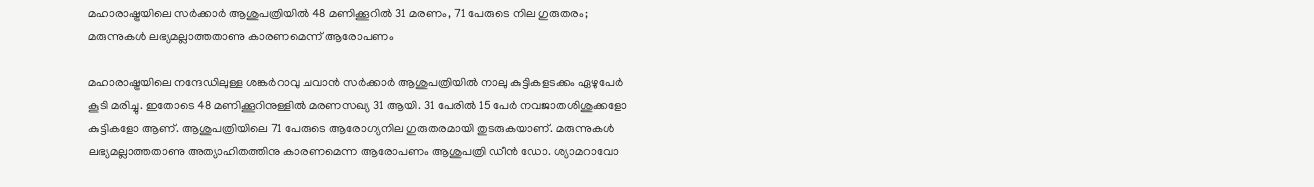മഹാരാഷ്ട്രയിലെ സര്‍ക്കാര്‍ ആശുപത്രിയില്‍ 48 മണിക്കൂറില്‍ 31 മരണം, 71 പേരുടെ നില ഗുരുതരം; മരുന്നുകള്‍ ലഭ്യമല്ലാത്തതാണു കാരണമെന്ന് ആരോപണം

മഹാരാഷ്ട്രയിലെ നന്ദേഡിലുള്ള ശങ്കര്‍റാവു ചവാന്‍ സര്‍ക്കാര്‍ ആശുപത്രിയില്‍ നാലു കുട്ടികളടക്കം ഏഴുപേര്‍ കൂടി മരിച്ചു. ഇതോടെ 48 മണിക്കൂറിനുള്ളില്‍ മരണസഖ്യ 31 ആയി. 31 പേരില്‍ 15 പേര്‍ നവജാതശിശുക്കളോ കുട്ടികളോ ആണ്. ആശുപത്രിയിലെ 71 പേരുടെ ആരോഗ്യനില ഗുരുതരമായി തുടരുകയാണ്. മരുന്നുകള്‍ ലഭ്യമല്ലാത്തതാണു അത്യാഹിതത്തിനു കാരണമെന്ന ആരോപണം ആശുപത്രി ഡീന്‍ ഡോ. ശ്യാമറാവോ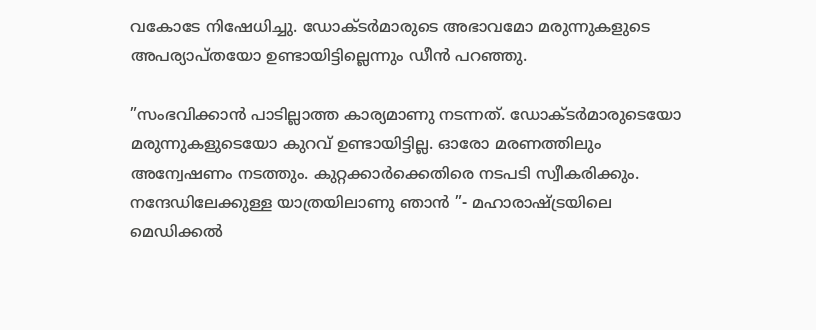വകോടേ നിഷേധിച്ചു. ഡോക്ടര്‍മാരുടെ അഭാവമോ മരുന്നുകളുടെ അപര്യാപ്തയോ ഉണ്ടായിട്ടില്ലെന്നും ഡീന്‍ പറഞ്ഞു.

”സംഭവിക്കാന്‍ പാടില്ലാത്ത കാര്യമാണു നടന്നത്. ഡോക്ടര്‍മാരുടെയോ മരുന്നുകളുടെയോ കുറവ് ഉണ്ടായിട്ടില്ല. ഓരോ മരണത്തിലും അന്വേഷണം നടത്തും. കുറ്റക്കാര്‍ക്കെതിരെ നടപടി സ്വീകരിക്കും. നന്ദേഡിലേക്കുള്ള യാത്രയിലാണു ഞാന്‍ ”- മഹാരാഷ്ട്രയിലെ മെഡിക്കല്‍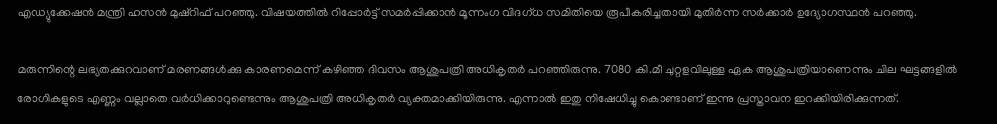എഡ്യുക്കേഷന്‍ മന്ത്രി ഹസന്‍ മുഷ്‌റിഫ് പറഞ്ഞു. വിഷയത്തില്‍ റിപ്പോര്‍ട്ട് സമര്‍പ്പിക്കാന്‍ മൂന്നംഗ വിദഗ്ധ സമിതിയെ രൂപീകരിച്ചതായി മുതിര്‍ന്ന സര്‍ക്കാര്‍ ഉദ്യോഗസ്ഥന്‍ പറഞ്ഞു.

മരുന്നിന്റെ ലഭ്യതക്കുറവാണ് മരണങ്ങള്‍ക്കു കാരണമെന്ന് കഴിഞ്ഞ ദിവസം ആശുപത്രി അധികൃതര്‍ പറഞ്ഞിരുന്നു. 7080 കി.മീ ചുറ്റളവിലുള്ള ഏക ആശുപത്രിയാണെന്നും ചില ഘട്ടങ്ങളില്‍ രോഗികളുടെ എണ്ണം വല്ലാതെ വര്‍ധിക്കാറുണ്ടെന്നും ആശുപത്രി അധികൃതര്‍ വ്യക്തമാക്കിയിരുന്നു. എന്നാല്‍ ഇതു നിഷേധിച്ചു കൊണ്ടാണ് ഇന്നു പ്രസ്താവന ഇറക്കിയിരിക്കുന്നത്.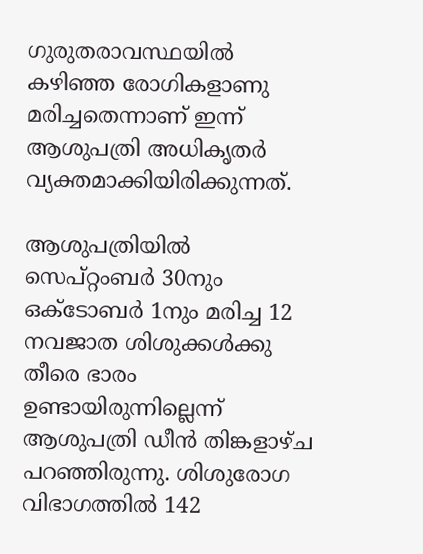ഗുരുതരാവസ്ഥയില്‍ കഴിഞ്ഞ രോഗികളാണു മരിച്ചതെന്നാണ് ഇന്ന് ആശുപത്രി അധികൃതര്‍ വ്യക്തമാക്കിയിരിക്കുന്നത്.

ആശുപത്രിയില്‍ സെപ്റ്റംബര്‍ 30നും ഒക്‌ടോബര്‍ 1നും മരിച്ച 12 നവജാത ശിശുക്കള്‍ക്കു തീരെ ഭാരം ഉണ്ടായിരുന്നില്ലെന്ന് ആശുപത്രി ഡീന്‍ തിങ്കളാഴ്ച പറഞ്ഞിരുന്നു. ശിശുരോഗ വിഭാഗത്തില്‍ 142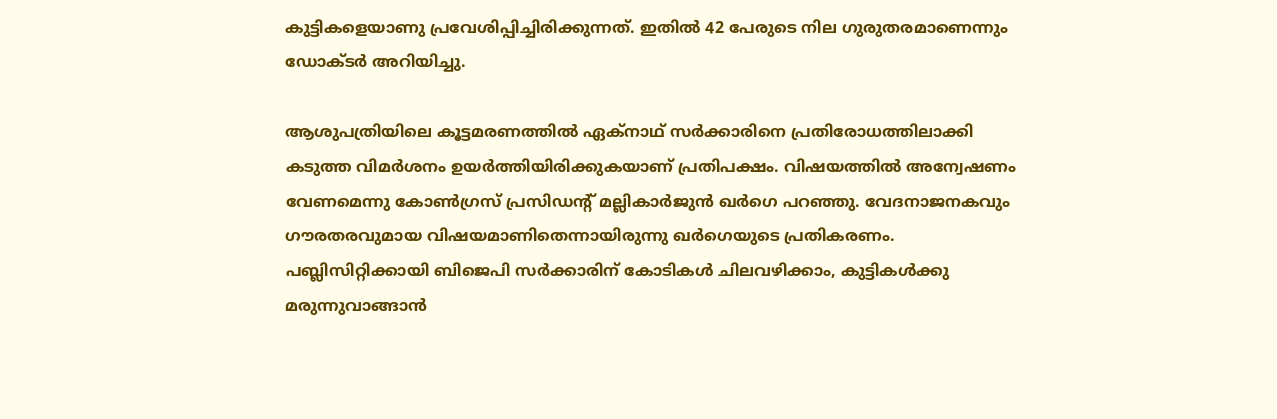കുട്ടികളെയാണു പ്രവേശിപ്പിച്ചിരിക്കുന്നത്. ഇതില്‍ 42 പേരുടെ നില ഗുരുതരമാണെന്നും ഡോക്ടര്‍ അറിയിച്ചു.

ആശുപത്രിയിലെ കൂട്ടമരണത്തില്‍ ഏക്‌നാഥ് സര്‍ക്കാരിനെ പ്രതിരോധത്തിലാക്കി കടുത്ത വിമര്‍ശനം ഉയര്‍ത്തിയിരിക്കുകയാണ് പ്രതിപക്ഷം. വിഷയത്തില്‍ അന്വേഷണം വേണമെന്നു കോണ്‍ഗ്രസ് പ്രസിഡന്റ് മല്ലികാര്‍ജുന്‍ ഖര്‍ഗെ പറഞ്ഞു. വേദനാജനകവും ഗൗരതരവുമായ വിഷയമാണിതെന്നായിരുന്നു ഖര്‍ഗെയുടെ പ്രതികരണം. പബ്ലിസിറ്റിക്കായി ബിജെപി സര്‍ക്കാരിന് കോടികള്‍ ചിലവഴിക്കാം, കുട്ടികള്‍ക്കു മരുന്നുവാങ്ങാന്‍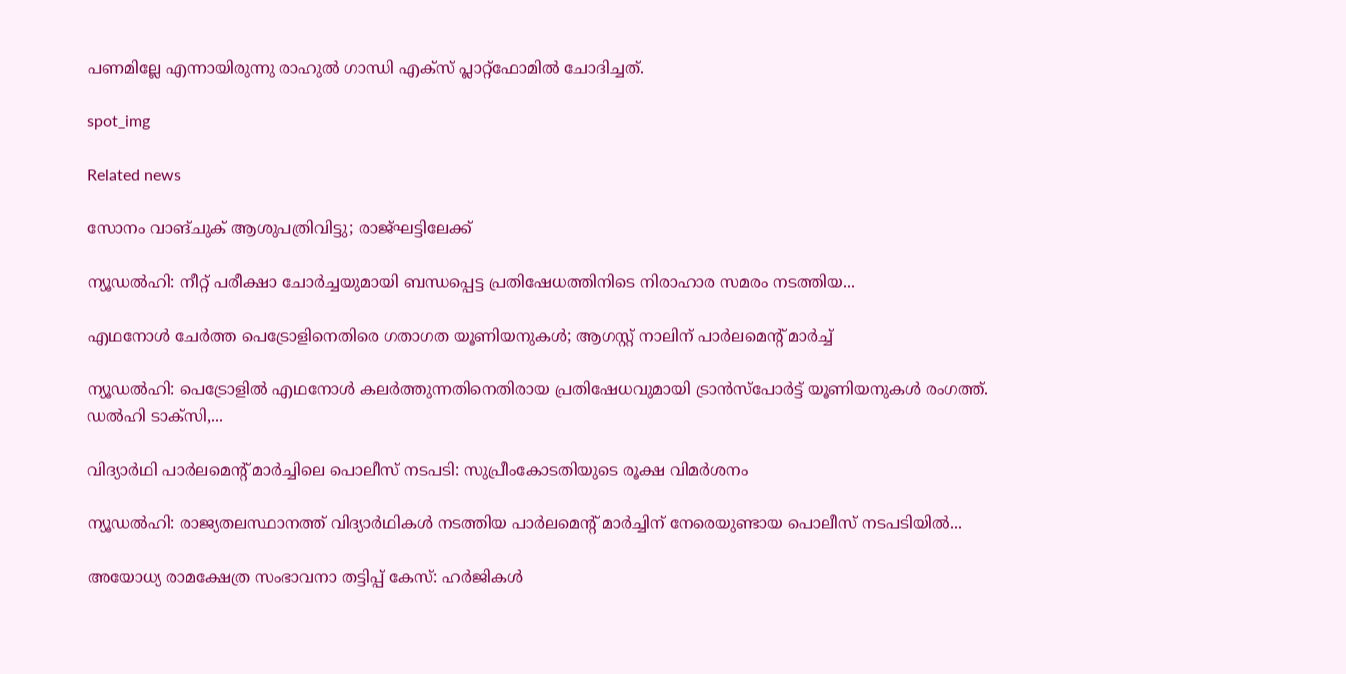പണമില്ലേ എന്നായിരുന്നു രാഹുല്‍ ഗാന്ധി എക്‌സ് പ്ലാറ്റ്‌ഫോമില്‍ ചോദിച്ചത്.

spot_img

Related news

സോനം വാങ്ചുക് ആശുപത്രിവിട്ടു; രാജ്ഘട്ടിലേക്ക്

ന്യൂഡൽഹി: നീറ്റ് പരീക്ഷാ ചോർച്ചയുമായി ബന്ധപ്പെട്ട പ്രതിഷേധത്തിനിടെ നിരാഹാര സമരം നടത്തിയ...

എഥനോൾ ചേർത്ത പെട്രോളിനെതിരെ ഗതാഗത യൂണിയനുകൾ; ആഗസ്റ്റ് നാലിന് പാർലമെന്റ് മാർച്ച്

ന്യൂഡൽഹി: പെട്രോളിൽ എഥനോൾ കലർത്തുന്നതിനെതിരായ പ്രതിഷേധവുമായി ട്രാന്‍സ്‌പോര്‍ട്ട് യൂണിയനുകൾ രംഗത്ത്. ഡൽഹി ടാക്‌സി,...

വിദ്യാർഥി പാർലമെന്റ് മാർച്ചിലെ പൊലീസ് നടപടി: സുപ്രീംകോടതിയുടെ രൂക്ഷ വിമർശനം

ന്യൂഡൽഹി: രാജ്യതലസ്ഥാനത്ത് വിദ്യാർഥികൾ നടത്തിയ പാർലമെന്റ് മാർച്ചിന് നേരെയുണ്ടായ പൊലീസ് നടപടിയിൽ...

അയോധ്യ രാമക്ഷേത്ര സംഭാവനാ തട്ടിപ്പ് കേസ്: ഹർജികൾ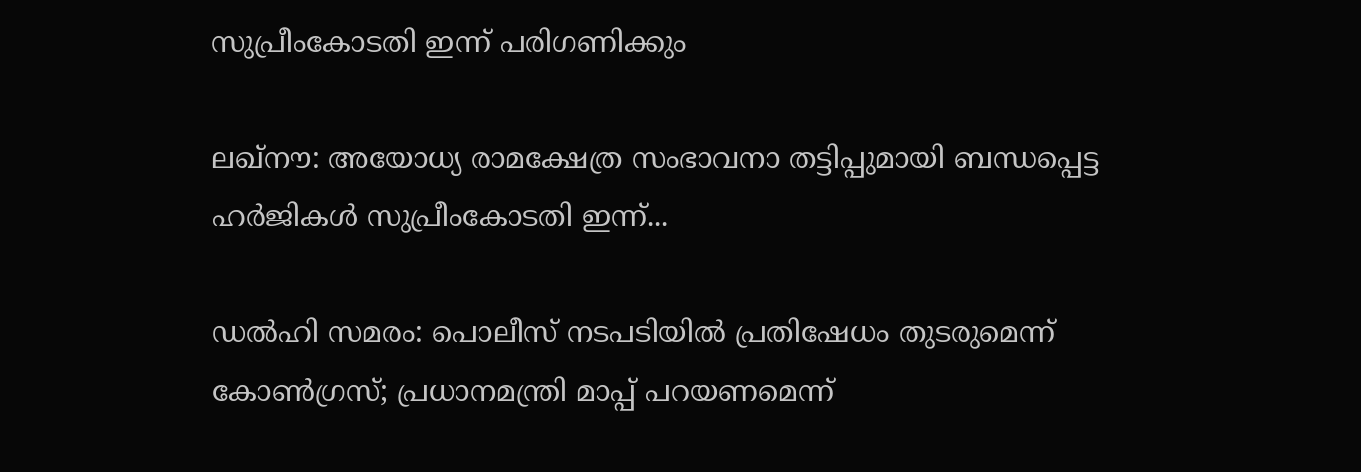സുപ്രീംകോടതി ഇന്ന് പരിഗണിക്കും

ലഖ്‌നൗ: അയോധ്യ രാമക്ഷേത്ര സംഭാവനാ തട്ടിപ്പുമായി ബന്ധപ്പെട്ട ഹർജികൾ സുപ്രീംകോടതി ഇന്ന്...

ഡൽഹി സമരം: പൊലീസ് നടപടിയിൽ പ്രതിഷേധം തുടരുമെന്ന് കോൺഗ്രസ്; പ്രധാനമന്ത്രി മാപ്പ് പറയണമെന്ന്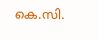കെ.സി.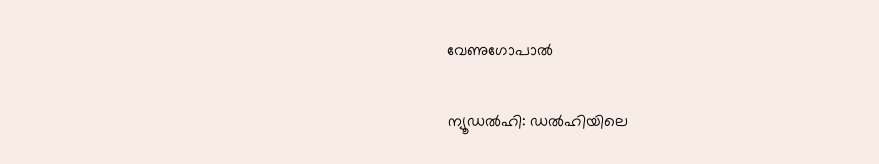വേണുഗോപാൽ

ന്യൂഡൽഹി: ഡൽഹിയിലെ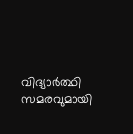വിദ്യാർത്ഥി സമരവുമായി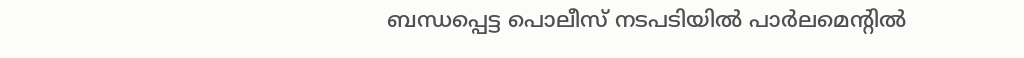ബന്ധപ്പെട്ട പൊലീസ് നടപടിയിൽ പാർലമെന്റിൽ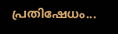പ്രതിഷേധം...